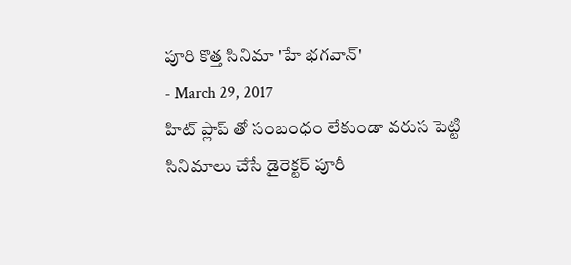పూరి కొత్త సినిమా 'హే భగవాన్'
- March 29, 2017
హిట్ ప్లాప్ తో సంబంధం లేకుండా వరుస పెట్టి సినిమాలు చేసే డైరెక్టర్ పూరీ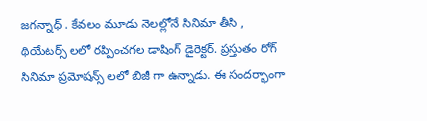జగన్నాధ్ . కేవలం మూడు నెలల్లోనే సినిమా తీసి , థియేటర్స్ లలో రప్పించగల డాషింగ్ డైరెక్టర్. ప్రస్తుతం రోగ్ సినిమా ప్రమోషన్స్ లలో బిజీ గా ఉన్నాడు. ఈ సందర్భాంగా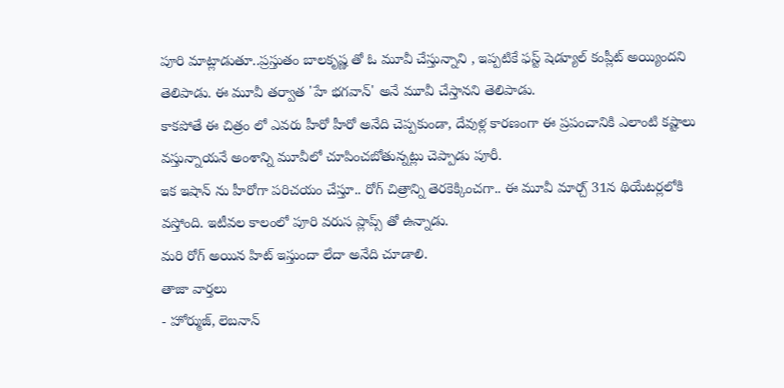పూరి మాట్లాడుతూ..ప్రస్తుతం బాలకృష్ణ తో ఓ మూవీ చేస్తున్నాని , ఇప్పటికే ఫస్ట్ షెడ్యూల్ కంప్లీట్ అయ్యిందని తెలిపాడు. ఈ మూవీ తర్వాత 'హే భగవాన్' అనే మూవీ చేస్తానని తెలిపాడు.
కాకపోతే ఈ చిత్రం లో ఎవరు హీరో హీరో అనేది చెప్పకుండా, దేవుళ్ల కారణంగా ఈ ప్రపంచానికి ఎలాంటి కష్టాలు వస్తున్నాయనే అంశాన్ని మూవీలో చూపించబోతున్నట్లు చెప్పాడు పూరీ.
ఇక ఇషాన్ ను హీరోగా పరిచయం చేస్తూ.. రోగ్ చిత్రాన్ని తెరకెక్కించగా.. ఈ మూవీ మార్చ్ 31న థియేటర్లలోకి వస్తోంది. ఇటీవల కాలంలో పూరి వరుస ప్లాప్స్ తో ఉన్నాడు.
మరి రోగ్ అయిన హిట్ ఇస్తుందా లేదా అనేది చూడాలి.
తాజా వార్తలు
- హోర్ముజ్, లెబనాన్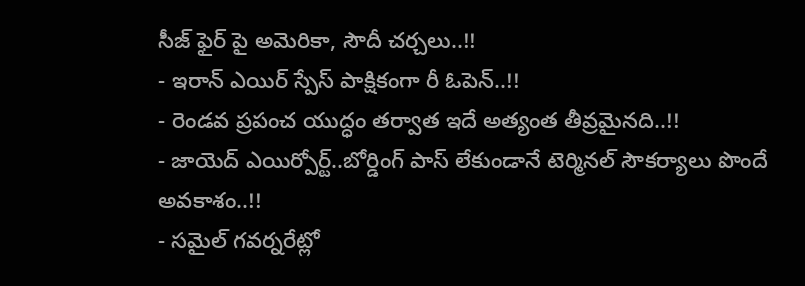సీజ్ ఫైర్ పై అమెరికా, సౌదీ చర్చలు..!!
- ఇరాన్ ఎయిర్ స్పేస్ పాక్షికంగా రీ ఓపెన్..!!
- రెండవ ప్రపంచ యుద్ధం తర్వాత ఇదే అత్యంత తీవ్రమైనది..!!
- జాయెద్ ఎయిర్పోర్ట్..బోర్డింగ్ పాస్ లేకుండానే టెర్మినల్ సౌకర్యాలు పొందే అవకాశం..!!
- సమైల్ గవర్నరేట్లో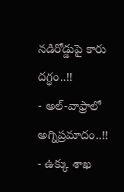నడిరోడ్డుపై కారు దగ్ధం..!!
- అల్-వాఫ్రాలో అగ్నిప్రమాదం..!!
- ఉక్కు శాఖ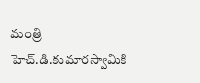మంత్రి హెచ్.డి.కుమారస్వామికి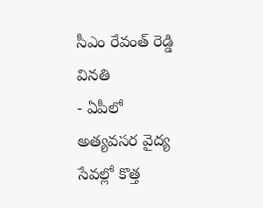సీఎం రేవంత్ రెడ్డి వినతి
- ఏపీలో అత్యవసర వైద్య సేవల్లో కొత్త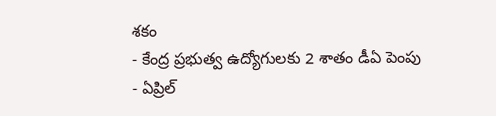శకం
- కేంద్ర ప్రభుత్వ ఉద్యోగులకు 2 శాతం డీఏ పెంపు
- ఏప్రిల్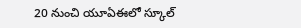20 నుంచి యూఏఈలో స్కూల్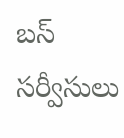బస్ సర్వీసులు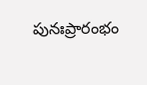పునఃప్రారంభం